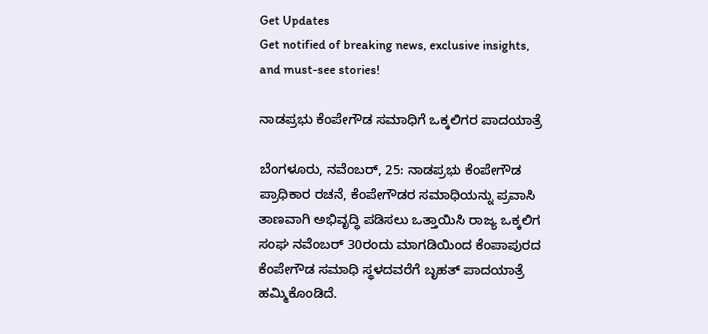Get Updates
Get notified of breaking news, exclusive insights, and must-see stories!

ನಾಡಪ್ರಭು ಕೆಂಪೇಗೌಡ ಸಮಾಧಿಗೆ ಒಕ್ಕಲಿಗರ ಪಾದಯಾತ್ರೆ

ಬೆಂಗಳೂರು, ನವೆಂಬರ್, 25: ನಾಡಪ್ರಭು ಕೆಂಪೇಗೌಡ ಪ್ರಾಧಿಕಾರ ರಚನೆ, ಕೆಂಪೇಗೌಡರ ಸಮಾಧಿಯನ್ನು ಪ್ರವಾಸಿ ತಾಣವಾಗಿ ಅಭಿವೃದ್ಧಿ ಪಡಿಸಲು ಒತ್ತಾಯಿಸಿ ರಾಜ್ಯ ಒಕ್ಕಲಿಗ ಸಂಘ ನವೆಂಬರ್ 30ರಂದು ಮಾಗಡಿಯಿಂದ ಕೆಂಪಾಪುರದ ಕೆಂಪೇಗೌಡ ಸಮಾಧಿ ಸ್ಥಳದವರೆಗೆ ಬೃಹತ್ ಪಾದಯಾತ್ರೆ ಹಮ್ಮಿಕೊಂಡಿದೆ.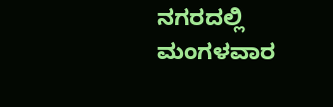ನಗರದಲ್ಲಿ ಮಂಗಳವಾರ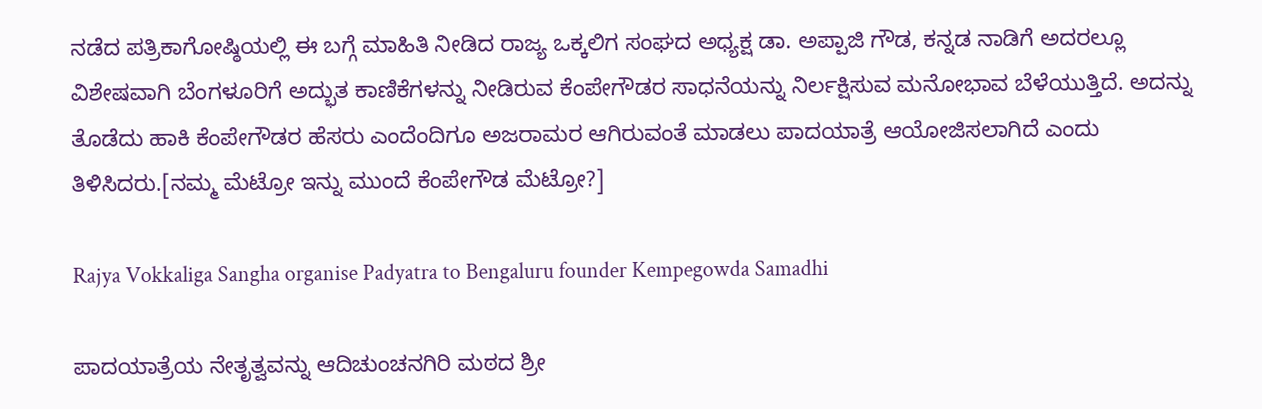ನಡೆದ ಪತ್ರಿಕಾಗೋಷ್ಠಿಯಲ್ಲಿ ಈ ಬಗ್ಗೆ ಮಾಹಿತಿ ನೀಡಿದ ರಾಜ್ಯ ಒಕ್ಕಲಿಗ ಸಂಘದ ಅಧ್ಯಕ್ಷ ಡಾ. ಅಪ್ಪಾಜಿ ಗೌಡ, ಕನ್ನಡ ನಾಡಿಗೆ ಅದರಲ್ಲೂ ವಿಶೇಷವಾಗಿ ಬೆಂಗಳೂರಿಗೆ ಅದ್ಭುತ ಕಾಣಿಕೆಗಳನ್ನು ನೀಡಿರುವ ಕೆಂಪೇಗೌಡರ ಸಾಧನೆಯನ್ನು ನಿರ್ಲಕ್ಷಿಸುವ ಮನೋಭಾವ ಬೆಳೆಯುತ್ತಿದೆ. ಅದನ್ನು ತೊಡೆದು ಹಾಕಿ ಕೆಂಪೇಗೌಡರ ಹೆಸರು ಎಂದೆಂದಿಗೂ ಅಜರಾಮರ ಆಗಿರುವಂತೆ ಮಾಡಲು ಪಾದಯಾತ್ರೆ ಆಯೋಜಿಸಲಾಗಿದೆ ಎಂದು ತಿಳಿಸಿದರು.[ನಮ್ಮ ಮೆಟ್ರೋ ಇನ್ನು ಮುಂದೆ ಕೆಂಪೇಗೌಡ ಮೆಟ್ರೋ?]

Rajya Vokkaliga Sangha organise Padyatra to Bengaluru founder Kempegowda Samadhi

ಪಾದಯಾತ್ರೆಯ ನೇತೃತ್ವವನ್ನು ಆದಿಚುಂಚನಗಿರಿ ಮಠದ ಶ್ರೀ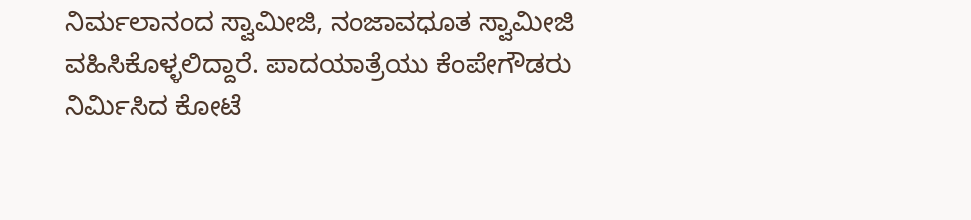ನಿರ್ಮಲಾನಂದ ಸ್ವಾಮೀಜಿ, ನಂಜಾವಧೂತ ಸ್ವಾಮೀಜಿ ವಹಿಸಿಕೊಳ್ಳಲಿದ್ದಾರೆ. ಪಾದಯಾತ್ರೆಯು ಕೆಂಪೇಗೌಡರು ನಿರ್ಮಿಸಿದ ಕೋಟೆ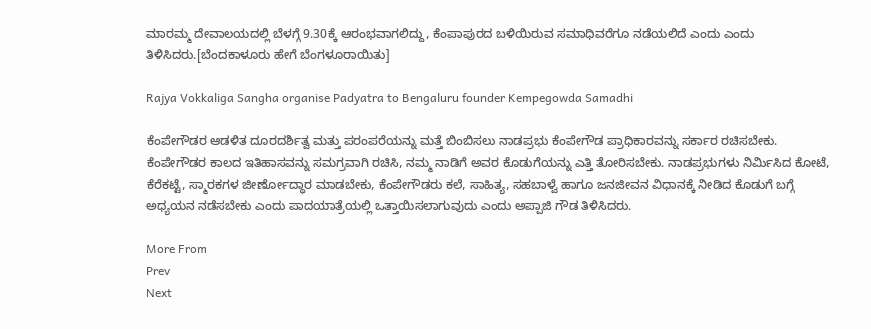ಮಾರಮ್ಮ ದೇವಾಲಯದಲ್ಲಿ ಬೆಳಗ್ಗೆ 9.30ಕ್ಕೆ ಆರಂಭವಾಗಲಿದ್ದು, ಕೆಂಪಾಪುರದ ಬಳಿಯಿರುವ ಸಮಾಧಿವರೆಗೂ ನಡೆಯಲಿದೆ ಎಂದು ಎಂದು ತಿಳಿಸಿದರು.[ಬೆಂದಕಾಳೂರು ಹೇಗೆ ಬೆಂಗಳೂರಾಯಿತು]

Rajya Vokkaliga Sangha organise Padyatra to Bengaluru founder Kempegowda Samadhi

ಕೆಂಪೇಗೌಡರ ಆಡಳಿತ ದೂರದರ್ಶಿತ್ವ ಮತ್ತು ಪರಂಪರೆಯನ್ನು ಮತ್ತೆ ಬಿಂಬಿಸಲು ನಾಡಪ್ರಭು ಕೆಂಪೇಗೌಡ ಪ್ರಾಧಿಕಾರವನ್ನು ಸರ್ಕಾರ ರಚಿಸಬೇಕು. ಕೆಂಪೇಗೌಡರ ಕಾಲದ ಇತಿಹಾಸವನ್ನು ಸಮಗ್ರವಾಗಿ ರಚಿಸಿ, ನಮ್ಮ ನಾಡಿಗೆ ಅವರ ಕೊಡುಗೆಯನ್ನು ಎತ್ತಿ ತೋರಿಸಬೇಕು. ನಾಡಪ್ರಭುಗಳು ನಿರ್ಮಿಸಿದ ಕೋಟೆ, ಕೆರೆಕಟ್ಟೆ, ಸ್ಮಾರಕಗಳ ಜೀರ್ಣೋದ್ಧಾರ ಮಾಡಬೇಕು, ಕೆಂಪೇಗೌಡರು ಕಲೆ, ಸಾಹಿತ್ಯ, ಸಹಬಾಳ್ವೆ ಹಾಗೂ ಜನಜೀವನ ವಿಧಾನಕ್ಕೆ ನೀಡಿದ ಕೊಡುಗೆ ಬಗ್ಗೆ ಅಧ್ಯಯನ ನಡೆಸಬೇಕು ಎಂದು ಪಾದಯಾತ್ರೆಯಲ್ಲಿ ಒತ್ತಾಯಿಸಲಾಗುವುದು ಎಂದು ಅಪ್ಪಾಜಿ ಗೌಡ ತಿಳಿಸಿದರು.

More From
Prev
Next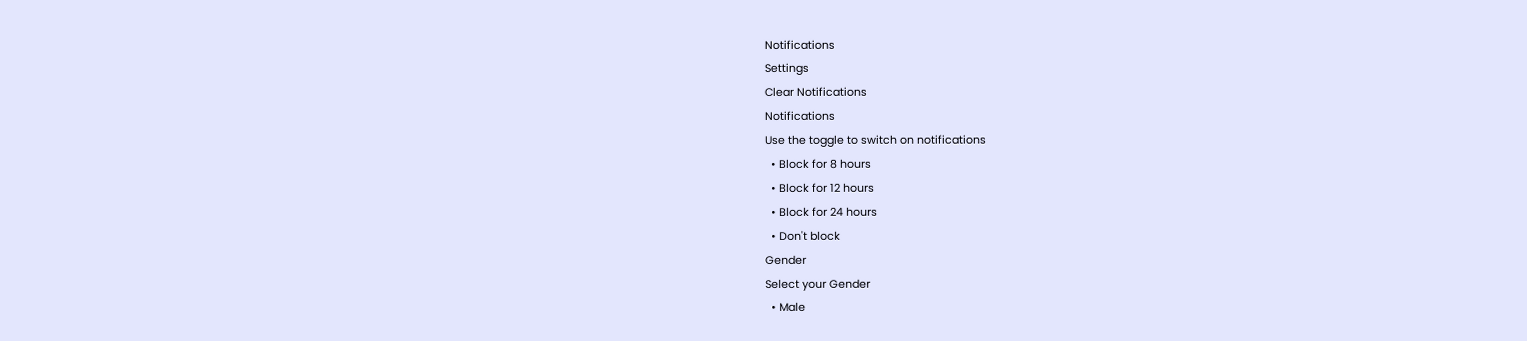Notifications
Settings
Clear Notifications
Notifications
Use the toggle to switch on notifications
  • Block for 8 hours
  • Block for 12 hours
  • Block for 24 hours
  • Don't block
Gender
Select your Gender
  • Male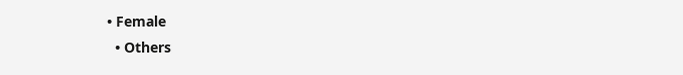• Female
  • Others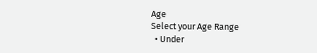Age
Select your Age Range
  • Under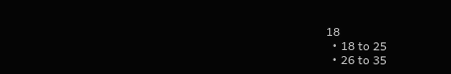18
  • 18 to 25
  • 26 to 35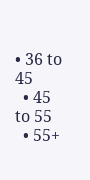• 36 to 45
  • 45 to 55
  • 55+